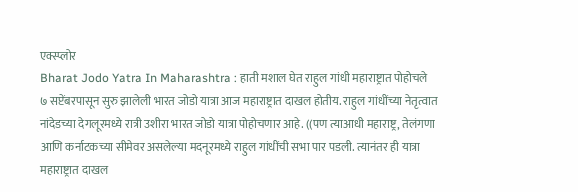एक्स्प्लोर
Bharat Jodo Yatra In Maharashtra : हाती मशाल घेत राहुल गांधी महाराष्ट्रात पोहोचले
७ सप्टेंबरपासून सुरु झालेली भारत जोडो यात्रा आज महाराष्ट्रात दाखल होतीय. राहुल गांधींच्या नेतृत्वात नांदेडच्या देगलूरमध्ये रात्री उशीरा भारत जोडो यात्रा पोहोचणार आहे. ((पण त्याआधी महाराष्ट्र, तेलंगणा आणि कर्नाटकच्या सीमेवर असलेल्या मदनूरमध्ये राहुल गांधींची सभा पार पडली. त्यानंतर ही यात्रा महाराष्ट्रात दाखल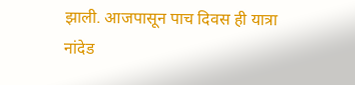झाली. आजपासून पाच दिवस ही यात्रा नांदेड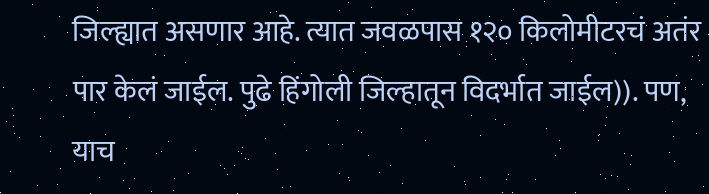जिल्ह्यात असणार आहे. त्यात जवळपास १२० किलोमीटरचं अतंर पार केलं जाईल. पुढे हिंगोली जिल्हातून विदर्भात जाईल)). पण, याच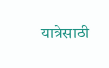यात्रेसाठी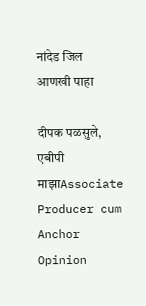नांदेड जिल
आणखी पाहा

दीपक पळसुले, एबीपी माझाAssociate Producer cum Anchor
Opinion